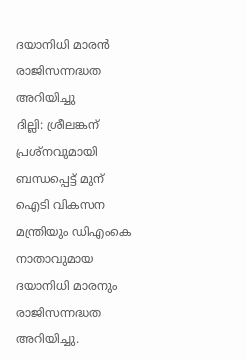ദയാനിധി മാരന്‍ രാജിസന്നദ്ധത അറിയിച്ചു
ദില്ലി: ശ്രീലങ്കന് പ്രശ്നവുമായി ബന്ധപ്പെട്ട് മുന് ഐടി വികസന മന്ത്രിയും ഡിഎംകെ നാതാവുമായ ദയാനിധി മാരനും രാജിസന്നദ്ധത അറിയിച്ചു.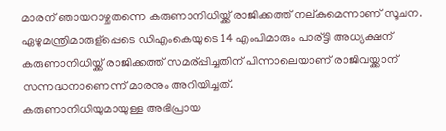മാരന് ഞായറാഴ്ചതന്നെ കരുണാനിധിയ്ക്ക് രാജിക്കത്ത് നല്കുമെന്നാണ് സൂചന. ഏഴുമന്ത്രിമാരുള്പ്പെടെ ഡിഎംകെയുടെ 14 എംപിമാരും പാര്ട്ടി അധ്യക്ഷന് കരുണാനിധിയ്ക്ക് രാജിക്കത്ത് സമര്പ്പിച്ചതിന് പിന്നാലെയാണ് രാജിവയ്ക്കാന് സന്നദ്ധനാണെന്ന് മാരനും അറിയിച്ചത്.
കരുണാനിധിയുമായുള്ള അഭിപ്രായ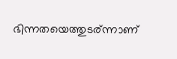ഭിന്നതയെത്തുടര്ന്നാണ്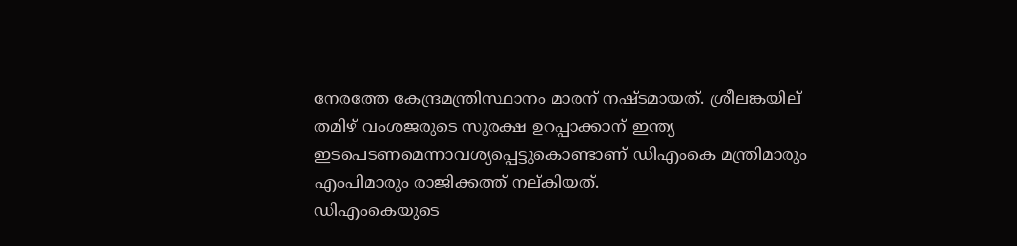നേരത്തേ കേന്ദ്രമന്ത്രിസ്ഥാനം മാരന് നഷ്ടമായത്. ശ്രീലങ്കയില് തമിഴ് വംശജരുടെ സുരക്ഷ ഉറപ്പാക്കാന് ഇന്ത്യ ഇടപെടണമെന്നാവശ്യപ്പെട്ടുകൊണ്ടാണ് ഡിഎംകെ മന്ത്രിമാരും എംപിമാരും രാജിക്കത്ത് നല്കിയത്.
ഡിഎംകെയുടെ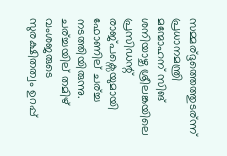സമ്മര്ദ്ദത്തെത്തുടര്ന്ന് പ്രധാനമന്ത്രി മന്മോഹന് സിങ് ശനിയാഴ്ച ശ്രീലങ്കയിലെ പ്രസിഡന്റ് രാജ്പക്സെയുമായി ഫോണില് ചര്ച്ച നടത്തിയിരുന്നു. ചര്ച്ചയില് തമിഴ് വംശജരുടെ സുരക്ഷിതത്വം ഉറപ്പ്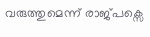വരുത്തുമെന്ന് രാജ്പക്സെ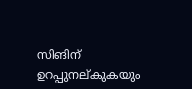സിങിന് ഉറപ്പുനല്കുകയും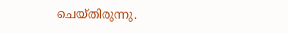ചെയ്തിരുന്നു.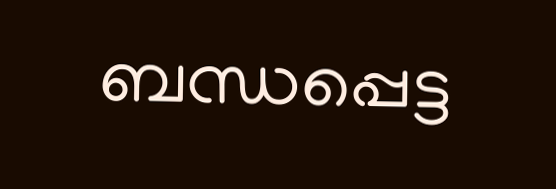ബന്ധപ്പെട്ട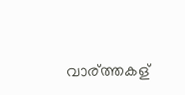വാര്ത്തകള്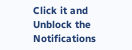Click it and Unblock the Notifications